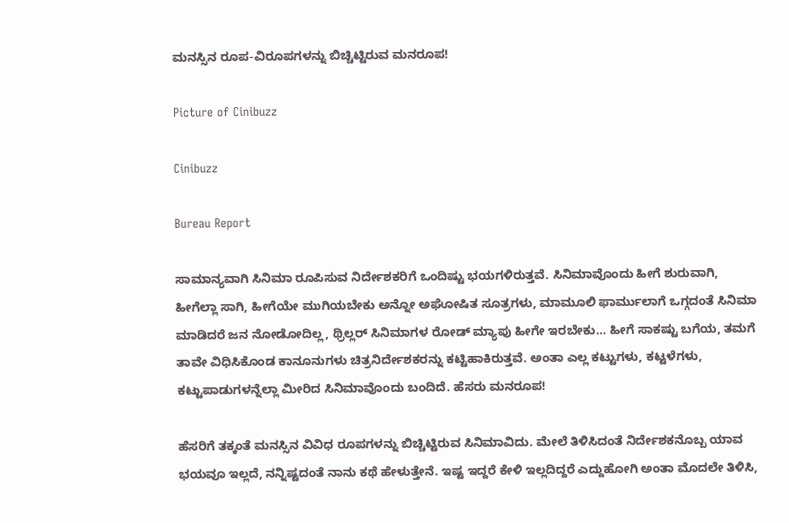ಮನಸ್ಸಿನ ರೂಪ-ವಿರೂಪಗಳನ್ನು ಬಿಚ್ಚಿಟ್ಟಿರುವ ಮನರೂಪ!

Picture of Cinibuzz

Cinibuzz

Bureau Report

ಸಾಮಾನ್ಯವಾಗಿ ಸಿನಿಮಾ ರೂಪಿಸುವ ನಿರ್ದೇಶಕರಿಗೆ ಒಂದಿಷ್ಟು ಭಯಗಳಿರುತ್ತವೆ. ಸಿನಿಮಾವೊಂದು ಹೀಗೆ ಶುರುವಾಗಿ, ಹೀಗೆಲ್ಲಾ ಸಾಗಿ, ಹೀಗೆಯೇ ಮುಗಿಯಬೇಕು ಅನ್ನೋ ಅಘೋಷಿತ ಸೂತ್ರಗಳು, ಮಾಮೂಲಿ ಫಾರ್ಮುಲಾಗೆ ಒಗ್ಗದಂತೆ ಸಿನಿಮಾ ಮಾಡಿದರೆ ಜನ ನೋಡೋದಿಲ್ಲ, ಥ್ರಿಲ್ಲರ್ ಸಿನಿಮಾಗಳ ರೋಡ್ ಮ್ಯಾಪು ಹೀಗೇ ಇರಬೇಕು… ಹೀಗೆ ಸಾಕಷ್ಟು ಬಗೆಯ, ತಮಗೆ ತಾವೇ ವಿಧಿಸಿಕೊಂಡ ಕಾನೂನುಗಳು ಚಿತ್ರನಿರ್ದೇಶಕರನ್ನು ಕಟ್ಟಿಹಾಕಿರುತ್ತವೆ. ಅಂತಾ ಎಲ್ಲ ಕಟ್ಟುಗಳು, ಕಟ್ಟಳೆಗಳು, ಕಟ್ಟುಪಾಡುಗಳನ್ನೆಲ್ಲಾ ಮೀರಿದ ಸಿನಿಮಾವೊಂದು ಬಂದಿದೆ. ಹೆಸರು ಮನರೂಪ!

ಹೆಸರಿಗೆ ತಕ್ಕಂತೆ ಮನಸ್ಸಿನ ವಿವಿಧ ರೂಪಗಳನ್ನು ಬಿಚ್ಚಿಟ್ಟಿರುವ ಸಿನಿಮಾವಿದು. ಮೇಲೆ ತಿಳಿಸಿದಂತೆ ನಿರ್ದೇಶಕನೊಬ್ಬ ಯಾವ ಭಯವೂ ಇಲ್ಲದೆ, ನನ್ನಿಷ್ಟದಂತೆ ನಾನು ಕಥೆ ಹೇಳುತ್ತೇನೆ. ಇಷ್ಟ ಇದ್ದರೆ ಕೇಳಿ ಇಲ್ಲದಿದ್ದರೆ ಎದ್ದುಹೋಗಿ ಅಂತಾ ಮೊದಲೇ ತಿಳಿಸಿ,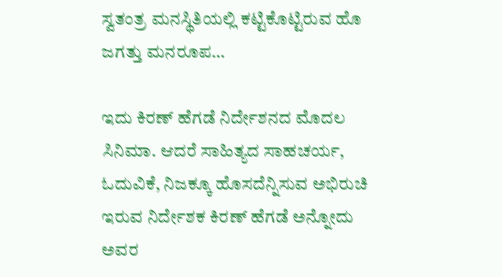ಸ್ವತಂತ್ರ ಮನಸ್ಥಿತಿಯಲ್ಲಿ ಕಟ್ಟಿಕೊಟ್ಟಿರುವ ಹೊ ಜಗತ್ತು ಮನರೂಪ…

ಇದು ಕಿರಣ್ ಹೆಗಡೆ ನಿರ್ದೇಶನದ ಮೊದಲ ಸಿನಿಮಾ. ಆದರೆ ಸಾಹಿತ್ಯದ ಸಾಹಚರ್ಯ, ಓದುವಿಕೆ, ನಿಜಕ್ಕೂ ಹೊಸದೆನ್ನಿಸುವ ಅಭಿರುಚಿ ಇರುವ ನಿರ್ದೇಶಕ ಕಿರಣ್ ಹೆಗಡೆ ಅನ್ನೋದು ಅವರ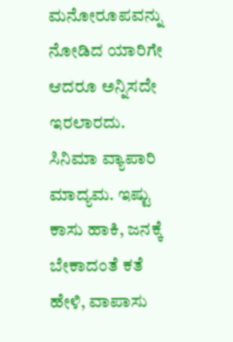ಮನೋರೂಪವನ್ನು ನೋಡಿದ ಯಾರಿಗೇ ಆದರೂ ಅನ್ನಿಸದೇ ಇರಲಾರದು. ಸಿನಿಮಾ ವ್ಯಾಪಾರಿ ಮಾದ್ಯಮ. ಇಷ್ಟು ಕಾಸು ಹಾಕಿ, ಜನಕ್ಕೆ ಬೇಕಾದಂತೆ ಕತೆ ಹೇಳಿ, ವಾಪಾಸು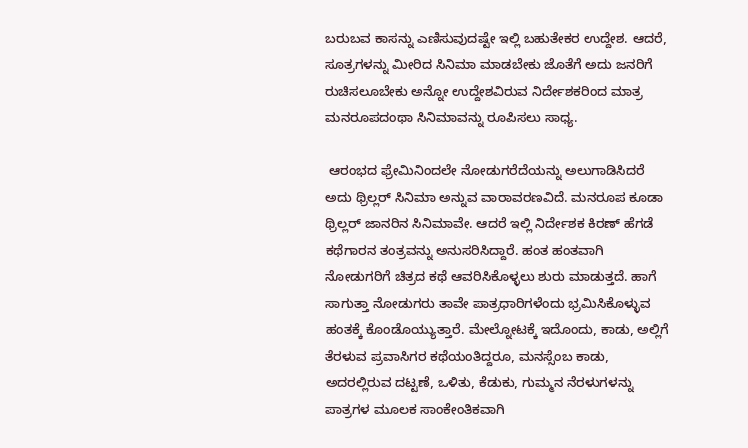ಬರುಬವ ಕಾಸನ್ನು ಎಣಿಸುವುದಷ್ಟೇ ಇಲ್ಲಿ ಬಹುತೇಕರ ಉದ್ದೇಶ. ಆದರೆ, ಸೂತ್ರಗಳನ್ನು ಮೀರಿದ ಸಿನಿಮಾ ಮಾಡಬೇಕು ಜೊತೆಗೆ ಅದು ಜನರಿಗೆ ರುಚಿಸಲೂಬೇಕು ಅನ್ನೋ ಉದ್ದೇಶವಿರುವ ನಿರ್ದೇಶಕರಿಂದ ಮಾತ್ರ ಮನರೂಪದಂಥಾ ಸಿನಿಮಾವನ್ನು ರೂಪಿಸಲು ಸಾಧ್ಯ.

 ಆರಂಭದ ಫ್ರೇಮಿನಿಂದಲೇ ನೋಡುಗರೆದೆಯನ್ನು ಅಲುಗಾಡಿಸಿದರೆ ಅದು ಥ್ರಿಲ್ಲರ್ ಸಿನಿಮಾ ಅನ್ನುವ ವಾರಾವರಣವಿದೆ. ಮನರೂಪ ಕೂಡಾ ಥ್ರಿಲ್ಲರ್ ಜಾನರಿನ ಸಿನಿಮಾವೇ. ಆದರೆ ಇಲ್ಲಿ ನಿರ್ದೇಶಕ ಕಿರಣ್ ಹೆಗಡೆ ಕಥೆಗಾರನ ತಂತ್ರವನ್ನು ಅನುಸರಿಸಿದ್ದಾರೆ. ಹಂತ ಹಂತವಾಗಿ ನೋಡುಗರಿಗೆ ಚಿತ್ರದ ಕಥೆ ಆವರಿಸಿಕೊಳ್ಳಲು ಶುರು ಮಾಡುತ್ತದೆ. ಹಾಗೆ ಸಾಗುತ್ತಾ ನೋಡುಗರು ತಾವೇ ಪಾತ್ರಧಾರಿಗಳೆಂದು ಭ್ರಮಿಸಿಕೊಳ್ಳುವ ಹಂತಕ್ಕೆ ಕೊಂಡೊಯ್ಯುತ್ತಾರೆ. ಮೇಲ್ನೋಟಕ್ಕೆ ಇದೊಂದು, ಕಾಡು, ಅಲ್ಲಿಗೆ ತೆರಳುವ ಪ್ರವಾಸಿಗರ ಕಥೆಯಂತಿದ್ದರೂ, ಮನಸ್ಸೆಂಬ ಕಾಡು, ಅದರಲ್ಲಿರುವ ದಟ್ಟಣೆ, ಒಳಿತು, ಕೆಡುಕು, ಗುಮ್ಮನ ನೆರಳುಗಳನ್ನು ಪಾತ್ರಗಳ ಮೂಲಕ ಸಾಂಕೇಂತಿಕವಾಗಿ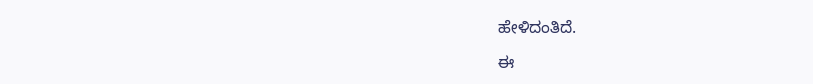ಹೇಳಿದಂತಿದೆ.

ಈ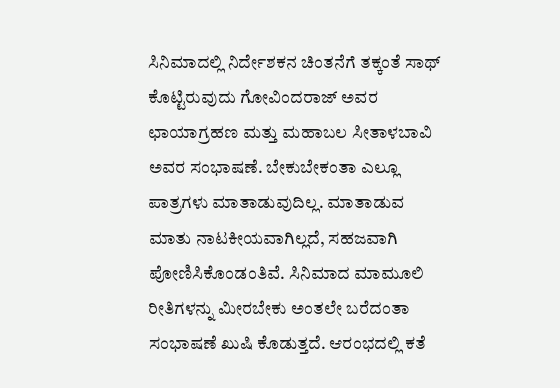ಸಿನಿಮಾದಲ್ಲಿ ನಿರ್ದೇಶಕನ ಚಿಂತನೆಗೆ ತಕ್ಕಂತೆ ಸಾಥ್ ಕೊಟ್ಟಿರುವುದು ಗೋವಿಂದರಾಜ್ ಅವರ ಛಾಯಾಗ್ರಹಣ ಮತ್ತು ಮಹಾಬಲ ಸೀತಾಳಬಾವಿ ಅವರ ಸಂಭಾಷಣೆ. ಬೇಕುಬೇಕಂತಾ ಎಲ್ಲೂ ಪಾತ್ರಗಳು ಮಾತಾಡುವುದಿಲ್ಲ. ಮಾತಾಡುವ ಮಾತು ನಾಟಕೀಯವಾಗಿಲ್ಲದೆ, ಸಹಜವಾಗಿ ಪೋಣಿಸಿಕೊಂಡಂತಿವೆ. ಸಿನಿಮಾದ ಮಾಮೂಲಿ ರೀತಿಗಳನ್ನು ಮೀರಬೇಕು ಅಂತಲೇ ಬರೆದಂತಾ ಸಂಭಾಷಣೆ ಖುಷಿ ಕೊಡುತ್ತದೆ. ಆರಂಭದಲ್ಲಿ ಕತೆ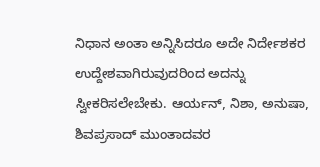ನಿಧಾನ ಅಂತಾ ಅನ್ನಿಸಿದರೂ ಅದೇ ನಿರ್ದೇಶಕರ ಉದ್ದೇಶವಾಗಿರುವುದರಿಂದ ಅದನ್ನು ಸ್ವೀಕರಿಸಲೇಬೇಕು. ಆರ್ಯನ್, ನಿಶಾ, ಅನುಷಾ, ಶಿವಪ್ರಸಾದ್ ಮುಂತಾದವರ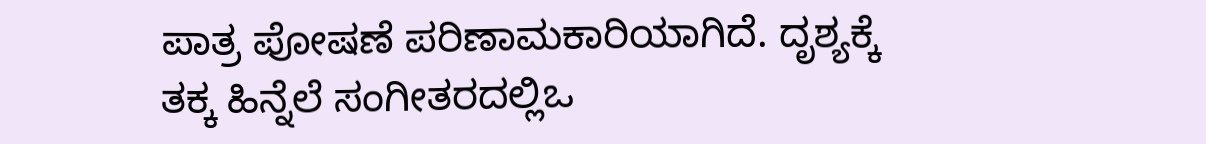ಪಾತ್ರ ಪೋಷಣೆ ಪರಿಣಾಮಕಾರಿಯಾಗಿದೆ. ದೃಶ್ಯಕ್ಕೆ ತಕ್ಕ ಹಿನ್ನೆಲೆ ಸಂಗೀತರದಲ್ಲಿಒ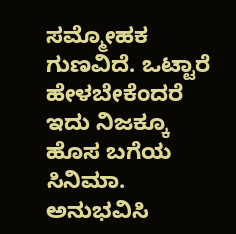ಸಮ್ಮೋಹಕ ಗುಣವಿದೆ. ಒಟ್ಟಾರೆ ಹೇಳಬೇಕೆಂದರೆ ಇದು ನಿಜಕ್ಕೂ ಹೊಸ ಬಗೆಯ ಸಿನಿಮಾ.  ಅನುಭವಿಸಿ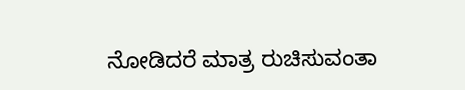ನೋಡಿದರೆ ಮಾತ್ರ ರುಚಿಸುವಂತಾ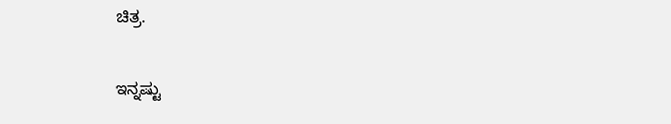ಚಿತ್ರ.

ಇನ್ನಷ್ಟು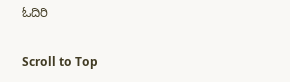ಓದಿರಿ

Scroll to Top